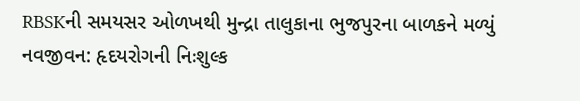RBSKની સમયસર ઓળખથી મુન્દ્રા તાલુકાના ભુજપુરના બાળકને મળ્યું નવજીવન: હૃદયરોગની નિઃશુલ્ક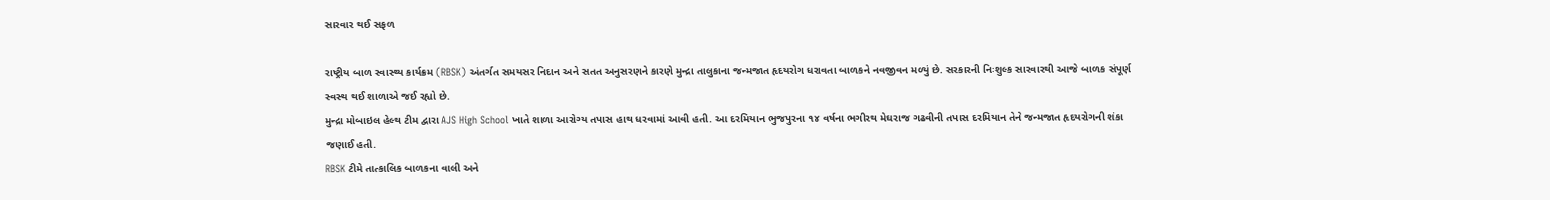સારવાર થઈ સફળ

રાષ્ટ્રીય બાળ સ્વાસ્થ્ય કાર્યક્રમ (RBSK) અંતર્ગત સમયસર નિદાન અને સતત અનુસરણને કારણે મુન્દ્રા તાલુકાના જન્મજાત હૃદયરોગ ધરાવતા બાળકને નવજીવન મળ્યું છે. સરકારની નિઃશુલ્ક સારવારથી આજે બાળક સંપૂર્ણ સ્વસ્થ થઈ શાળાએ જઈ રહ્યો છે.
મુન્દ્રા મોબાઇલ હેલ્થ ટીમ દ્વારા AJS High School ખાતે શાળા આરોગ્ય તપાસ હાથ ધરવામાં આવી હતી. આ દરમિયાન ભુજપુરના ૧૪ વર્ષના ભગીરથ મેઘરાજ ગઢવીની તપાસ દરમિયાન તેને જન્મજાત હૃદયરોગની શંકા જણાઈ હતી.
RBSK ટીમે તાત્કાલિક બાળકના વાલી અને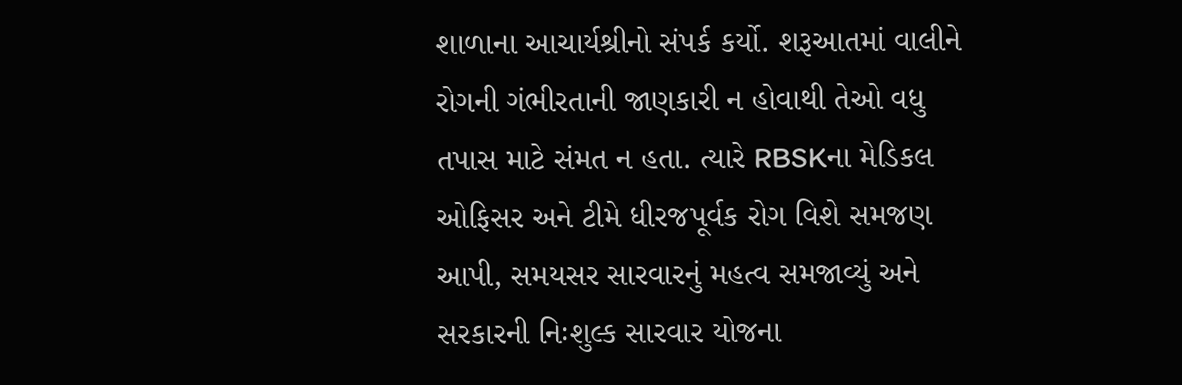શાળાના આચાર્યશ્રીનો સંપર્ક કર્યો. શરૂઆતમાં વાલીને રોગની ગંભીરતાની જાણકારી ન હોવાથી તેઓ વધુ તપાસ માટે સંમત ન હતા. ત્યારે RBSKના મેડિકલ ઓફિસર અને ટીમે ધીરજપૂર્વક રોગ વિશે સમજણ આપી, સમયસર સારવારનું મહત્વ સમજાવ્યું અને સરકારની નિઃશુલ્ક સારવાર યોજના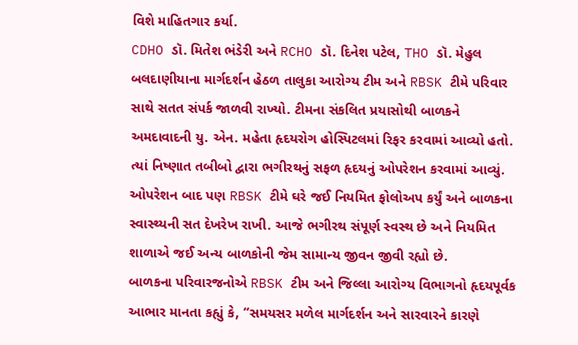વિશે માહિતગાર કર્યા.
CDHO ડૉ. મિતેશ ભંડેરી અને RCHO ડૉ. દિનેશ પટેલ, THO ડૉ. મેહુલ બલદાણીયાના માર્ગદર્શન હેઠળ તાલુકા આરોગ્ય ટીમ અને RBSK ટીમે પરિવાર સાથે સતત સંપર્ક જાળવી રાખ્યો. ટીમના સંકલિત પ્રયાસોથી બાળકને અમદાવાદની યુ. એન. મહેતા હૃદયરોગ હોસ્પિટલમાં રિફર કરવામાં આવ્યો હતો. ત્યાં નિષ્ણાત તબીબો દ્વારા ભગીરથનું સફળ હૃદયનું ઓપરેશન કરવામાં આવ્યું.
ઓપરેશન બાદ પણ RBSK ટીમે ઘરે જઈ નિયમિત ફોલોઅપ કર્યું અને બાળકના સ્વાસ્થ્યની સત દેખરેખ રાખી. આજે ભગીરથ સંપૂર્ણ સ્વસ્થ છે અને નિયમિત શાળાએ જઈ અન્ય બાળકોની જેમ સામાન્ય જીવન જીવી રહ્યો છે.
બાળકના પરિવારજનોએ RBSK ટીમ અને જિલ્લા આરોગ્ય વિભાગનો હૃદયપૂર્વક આભાર માનતા કહ્યું કે, “સમયસર મળેલ માર્ગદર્શન અને સારવારને કારણે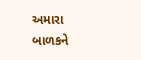અમારા બાળકને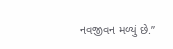નવજીવન મળ્યું છે.”